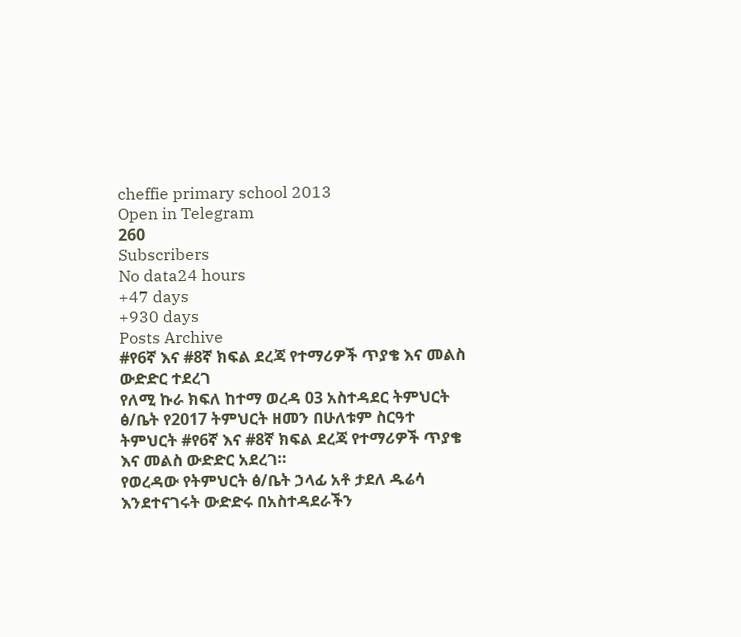cheffie primary school 2013
Open in Telegram
260
Subscribers
No data24 hours
+47 days
+930 days
Posts Archive
#የ6ኛ እና #8ኛ ክፍል ደረጃ የተማሪዎች ጥያቄ እና መልስ ውድድር ተደረገ
የለሚ ኩራ ክፍለ ከተማ ወረዳ 03 አስተዳደር ትምህርት ፅ/ቤት የ2017 ትምህርት ዘመን በሁለቱም ስርዓተ ትምህርት #የ6ኛ እና #8ኛ ክፍል ደረጃ የተማሪዎች ጥያቄ እና መልስ ውድድር አደረገ።
የወረዳው የትምህርት ፅ/ቤት ኃላፊ አቶ ታደለ ዱሬሳ እንደተናገሩት ውድድሩ በአስተዳደራችን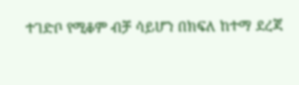ተገድቦ የሚቆም ብቻ ሳይሆን በክፍለ ከተማ ደረጃ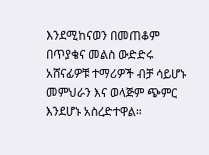እንደሚከናወን በመጠቆም በጥያቄና መልስ ውድድሩ አሸናፊዎቹ ተማሪዎች ብቻ ሳይሆኑ መምህራን እና ወላጅም ጭምር እንደሆኑ አስረድተዋል።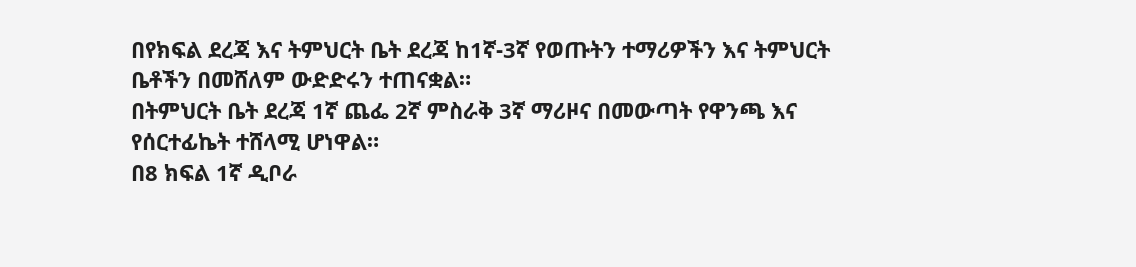በየክፍል ደረጃ እና ትምህርት ቤት ደረጃ ከ1ኛ-3ኛ የወጡትን ተማሪዎችን እና ትምህርት ቤቶችን በመሸለም ውድድሩን ተጠናቋል።
በትምህርት ቤት ደረጃ 1ኛ ጨፌ 2ኛ ምስራቅ 3ኛ ማሪዞና በመውጣት የዋንጫ እና የሰርተፊኬት ተሸላሚ ሆነዋል።
በ8 ክፍል 1ኛ ዲቦራ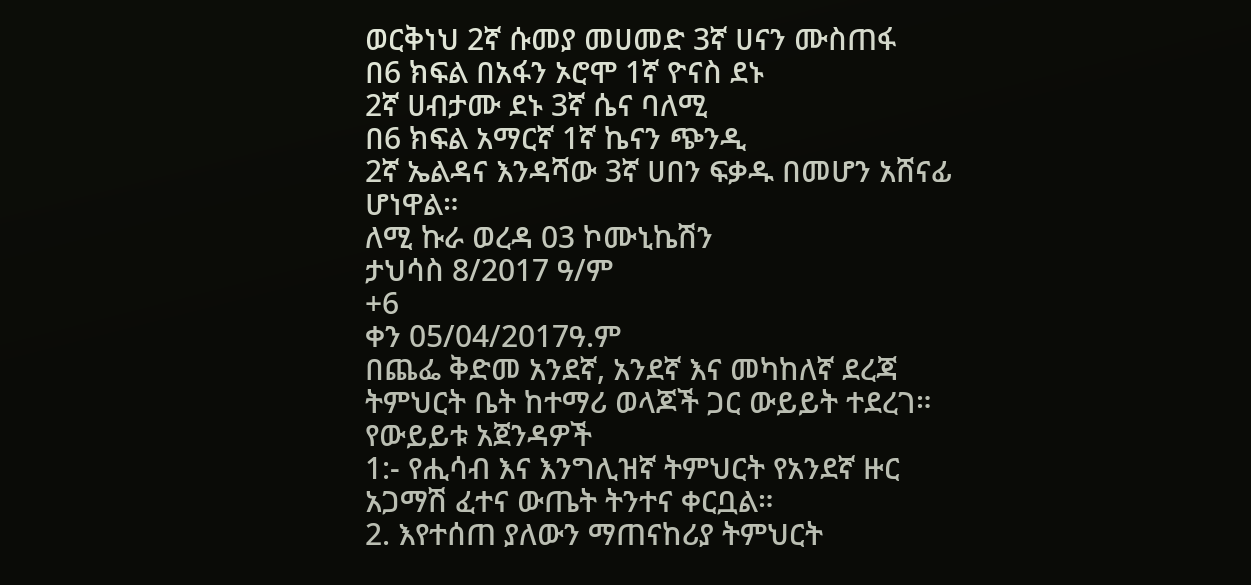ወርቅነህ 2ኛ ሱመያ መሀመድ 3ኛ ሀናን ሙስጠፋ
በ6 ክፍል በአፋን ኦሮሞ 1ኛ ዮናስ ደኑ
2ኛ ሀብታሙ ደኑ 3ኛ ሴና ባለሚ
በ6 ክፍል አማርኛ 1ኛ ኬናን ጭንዲ
2ኛ ኤልዳና እንዳሻው 3ኛ ሀበን ፍቃዱ በመሆን አሸናፊ ሆነዋል።
ለሚ ኩራ ወረዳ 03 ኮሙኒኬሽን
ታህሳስ 8/2017 ዓ/ም
+6
ቀን 05/04/2017ዓ.ም
በጨፌ ቅድመ አንደኛ, አንደኛ እና መካከለኛ ደረጃ ትምህርት ቤት ከተማሪ ወላጆች ጋር ውይይት ተደረገ።
የውይይቱ አጀንዳዎች
1:- የሒሳብ እና እንግሊዝኛ ትምህርት የአንደኛ ዙር አጋማሽ ፈተና ውጤት ትንተና ቀርቧል።
2. እየተሰጠ ያለውን ማጠናከሪያ ትምህርት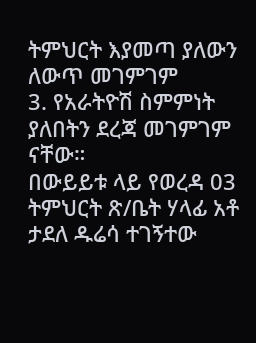ትምህርት እያመጣ ያለውን ለውጥ መገምገም
3. የአራትዮሽ ስምምነት ያለበትን ደረጃ መገምገም ናቸው።
በውይይቱ ላይ የወረዳ 03 ትምህርት ጽ/ቤት ሃላፊ አቶ ታደለ ዱሬሳ ተገኝተው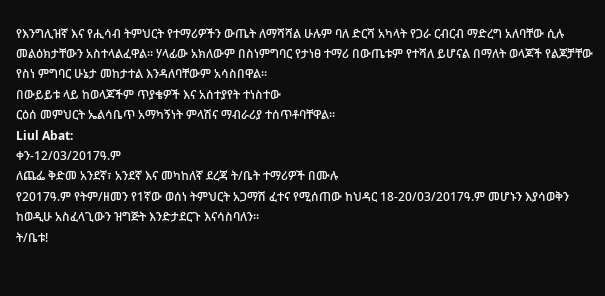የእንግሊዝኛ እና የሒሳብ ትምህርት የተማሪዎችን ውጤት ለማሻሻል ሁሉም ባለ ድርሻ አካላት የጋራ ርብርብ ማድረግ አለባቸው ሲሉ መልዕክታቸውን አስተላልፈዋል። ሃላፊው አክለውም በስነምግባር የታነፀ ተማሪ በውጤቱም የተሻለ ይሆናል በማለት ወላጆች የልጆቻቸው የስነ ምግባር ሁኔታ መከታተል እንዳለባቸውም አሳስበዋል።
በውይይቱ ላይ ከወላጆችም ጥያቄዎች እና አሰተያየት ተነስተው
ርዕሰ መምህርት ኤልሳቤጥ አማካኝነት ምላሽና ማብራሪያ ተሰጥቶባቸዋል።
Liul Abat:
ቀን-12/03/2017ዓ.ም
ለጨፌ ቅድመ አንደኛ፣ አንደኛ እና መካከለኛ ደረጃ ት/ቤት ተማሪዎች በሙሉ
የ2017ዓ.ም የትም/ዘመን የ1ኛው ወሰነ ትምህርት አጋማሽ ፈተና የሚሰጠው ከህዳር 18-20/03/2017ዓ.ም መሆኑን እያሳወቅን ከወዲሁ አስፈላጊውን ዝግጅት እንድታደርጉ እናሳስባለን።
ት/ቤቱ!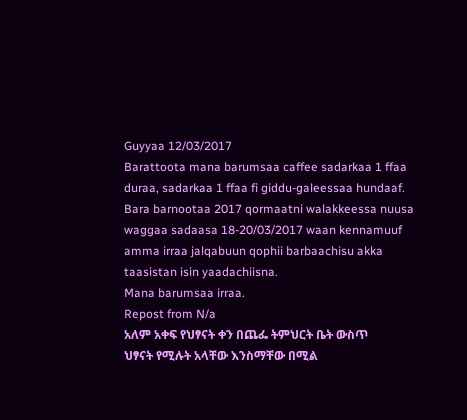Guyyaa 12/03/2017
Barattoota mana barumsaa caffee sadarkaa 1 ffaa duraa, sadarkaa 1 ffaa fi giddu-galeessaa hundaaf.
Bara barnootaa 2017 qormaatni walakkeessa nuusa waggaa sadaasa 18-20/03/2017 waan kennamuuf amma irraa jalqabuun qophii barbaachisu akka taasistan isin yaadachiisna.
Mana barumsaa irraa.
Repost from N/a
አለም አቀፍ የህፃናት ቀን በጨፌ ትምህርት ቤት ውስጥ
ህፃናት የሚሉት አላቸው እንስማቸው በሚል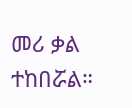መሪ ቃል ተከበሯል።